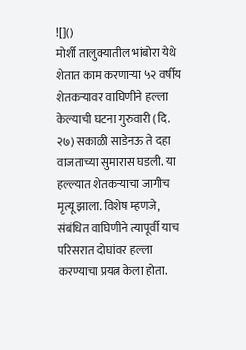![]()
मोर्शी तालुक्यातील भांबोरा येथे शेतात काम करणाऱ्या ५२ वर्षीय शेतकऱ्यावर वाघिणीने हल्ला केल्याची घटना गुरुवारी (दि. २७) सकाळी साडेनऊ ते दहा वाजताच्या सुमारास घडली. या हल्ल्यात शेतकऱ्याचा जागीच मृत्यू झाला. विशेष म्हणजे, संबंधित वाघिणीने त्यापूर्वी याच परिसरात दोघांवर हल्ला करण्याचा प्रयत्न केला होता.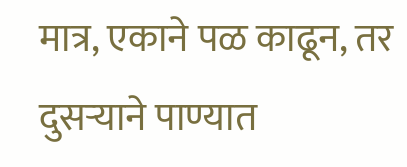मात्र, एकाने पळ काढून, तर दुसऱ्याने पाण्यात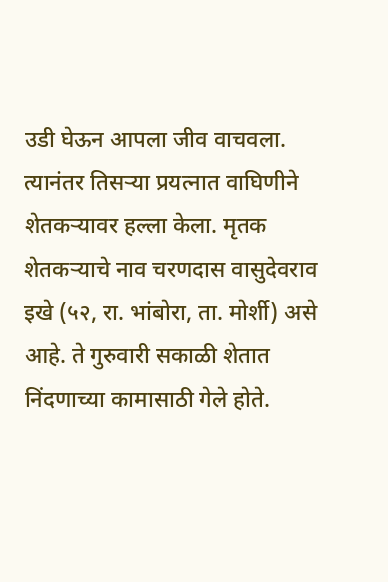उडी घेऊन आपला जीव वाचवला. त्यानंतर तिसऱ्या प्रयत्नात वाघिणीने शेतकऱ्यावर हल्ला केला. मृतक शेतकऱ्याचे नाव चरणदास वासुदेवराव इखे (५२, रा. भांबोरा, ता. मोर्शी) असे आहे. ते गुरुवारी सकाळी शेतात निंदणाच्या कामासाठी गेले होते.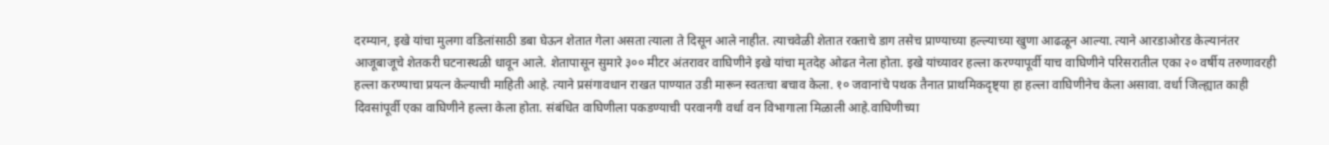दरम्यान, इखे यांचा मुलगा वडिलांसाठी डबा घेऊन शेतात गेला असता त्याला ते दिसून आले नाहीत. त्याचवेळी शेतात रक्ताचे डाग तसेच प्राण्याच्या हल्ल्याच्या खुणा आढळून आल्या. त्याने आरडाओरड केल्यानंतर आजूबाजूचे शेतकरी घटनास्थळी धावून आले. शेतापासून सुमारे ३०० मीटर अंतरावर वाघिणीने इखे यांचा मृतदेह ओढत नेला होता. इखे यांच्यावर हल्ला करण्यापूर्वी याच वाघिणीने परिसरातील एका २० वर्षीय तरुणावरही हल्ला करण्याचा प्रयत्न केल्याची माहिती आहे. त्याने प्रसंगावधान राखत पाण्यात उडी मारून स्वतःचा बचाव केला. १० जवानांचे पथक तैनात प्राथमिकदृष्ट्या हा हल्ला वाघिणीनेच केला असावा. वर्धा जिल्ह्यात काही दिवसांपूर्वी एका वाघिणीने हल्ला केला होता. संबंधित वाघिणीला पकडण्याची परवानगी वर्धा वन विभागाला मिळाली आहे.वाघिणीच्या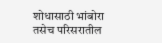शोधासाठी भांबोरा तसेच परिसरातील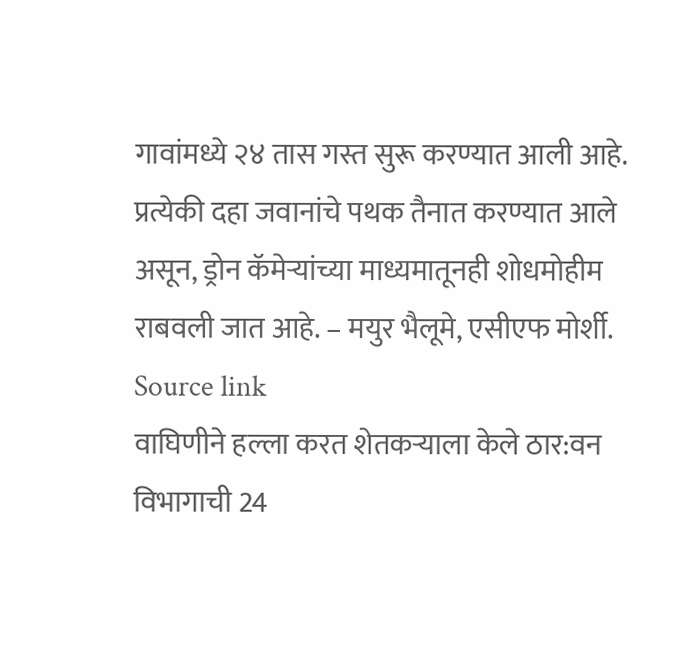गावांमध्ये २४ तास गस्त सुरू करण्यात आली आहे. प्रत्येकी दहा जवानांचे पथक तैनात करण्यात आले असून, ड्रोन कॅमेऱ्यांच्या माध्यमातूनही शोधमोहीम राबवली जात आहे. – मयुर भैलूमे, एसीएफ मोर्शी.
Source link
वाघिणीने हल्ला करत शेतकऱ्याला केले ठार:वन विभागाची 24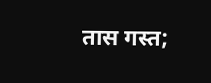तास गस्त;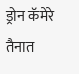ड्रोन कॅमेरे तैनात